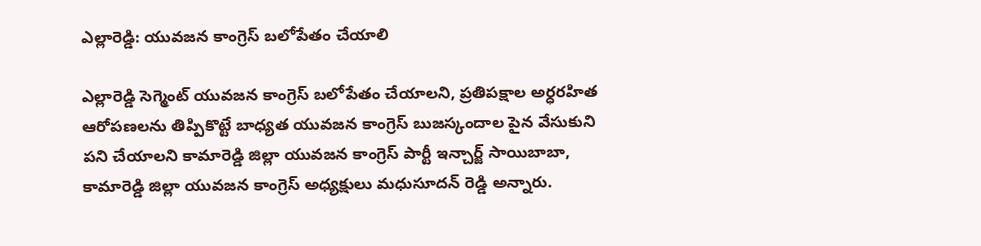ఎల్లారెడ్డి: యువజన కాంగ్రెస్ బలోపేతం చేయాలి

ఎల్లారెడ్డి సెగ్మెంట్ యువజన కాంగ్రెస్ బలోపేతం చేయాలని, ప్రతిపక్షాల అర్ధరహిత ఆరోపణలను తిప్పికొట్టే బాధ్యత యువజన కాంగ్రెస్ బుజస్కందాల పైన వేసుకుని పని చేయాలని కామారెడ్డి జిల్లా యువజన కాంగ్రెస్ పార్టీ ఇన్చార్జ్ సాయిబాబా, కామారెడ్డి జిల్లా యువజన కాంగ్రెస్ అధ్యక్షులు మధుసూదన్ రెడ్డి అన్నారు.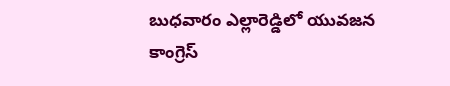బుధవారం ఎల్లారెడ్డిలో యువజన కాంగ్రెస్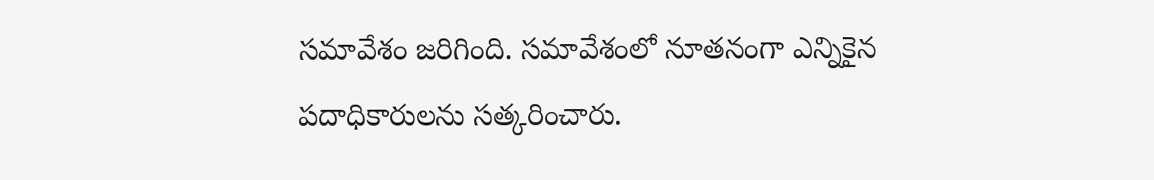సమావేశం జరిగింది. సమావేశంలో నూతనంగా ఎన్నికైన పదాధికారులను సత్కరించారు.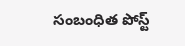సంబంధిత పోస్ట్